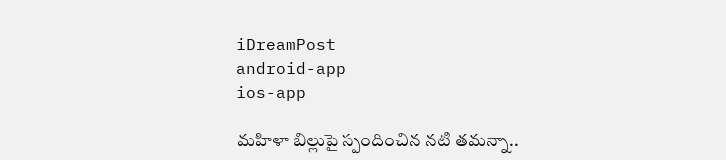iDreamPost
android-app
ios-app

మహిళా బిల్లుపై స్పందించిన నటి తమన్నా..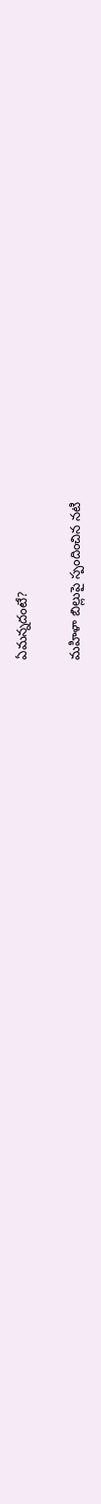ఏమన్నదంటే?

మహిళా బిల్లుపై స్పందించిన నటి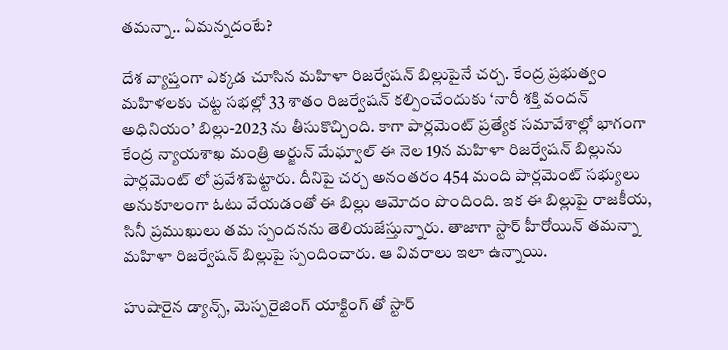తమన్నా.. ఏమన్నదంటే?

దేశ వ్యాప్తంగా ఎక్కడ చూసిన మహిళా రిజర్వేషన్ బిల్లుపైనే చర్చ. కేంద్ర ప్రభుత్వం మహిళలకు చట్ట సభల్లో 33 శాతం రిజర్వేషన్ కల్పించేందుకు ‘నారీ శక్తి వందన్‌ అధినియం’ బిల్లు-2023 ను తీసుకొచ్చింది. కాగా పార్లమెంట్ ప్రత్యేక సమావేశాల్లో భాగంగా కేంద్ర న్యాయశాఖ మంత్రి అర్జున్ మేఘ్వాల్ ఈ నెల 19న మహిళా రిజర్వేషన్ బిల్లును పార్లమెంట్ లో ప్రవేశపెట్టారు. దీనిపై చర్చ అనంతరం 454 మంది పార్లమెంట్ సభ్యులు అనుకూలంగా ఓటు వేయడంతో ఈ బిల్లు ఆమోదం పొందింది. ఇక ఈ బిల్లుపై రాజకీయ, సినీ ప్రముఖులు తమ స్పందనను తెలియజేస్తున్నారు. తాజాగా స్టార్ హీరోయిన్ తమన్నా మహిళా రిజర్వేషన్ బిల్లుపై స్పందించారు. ఆ వివరాలు ఇలా ఉన్నాయి.

హుషారైన డ్యాన్స్, మెస్పరైజింగ్ యాక్టింగ్ తో స్టార్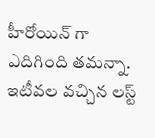హీరోయిన్ గా ఎదిగింది తమన్నా. ఇటీవల వచ్చిన లస్ట్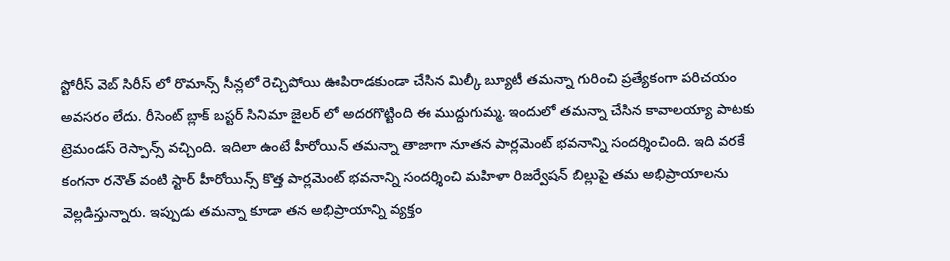స్టోరీస్ వెబ్ సిరీస్ లో రొమాన్స్ సీన్లలో రెచ్చిపోయి ఊపిరాడకుండా చేసిన మిల్కీ బ్యూటీ తమన్నా గురించి ప్రత్యేకంగా పరిచయం అవసరం లేదు. రీసెంట్ బ్లాక్ బస్టర్ సినిమా జైలర్ లో అదరగొట్టింది ఈ ముద్దుగుమ్మ. ఇందులో తమన్నా చేసిన కావాలయ్యా పాటకు ట్రెమండస్ రెస్పాన్స్ వచ్చింది. ఇదిలా ఉంటే హీరోయిన్ తమన్నా తాజాగా నూతన పార్లమెంట్ భవనాన్ని సందర్శించింది. ఇది వరకే కంగనా రనౌత్ వంటి స్టార్ హీరోయిన్స్ కొత్త పార్లమెంట్ భవనాన్ని సందర్శించి మహిళా రిజర్వేషన్ బిల్లుపై తమ అభిప్రాయాలను వెల్లడిస్తున్నారు. ఇప్పుడు తమన్నా కూడా తన అభిప్రాయాన్ని వ్యక్తం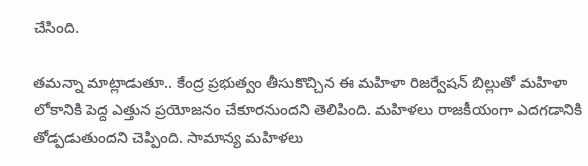చేసింది.

తమన్నా మాట్లాడుతూ.. కేంద్ర ప్రభుత్వం తీసుకొచ్చిన ఈ మహిళా రిజర్వేషన్ బిల్లుతో మహిళా లోకానికి పెద్ద ఎత్తున ప్రయోజనం చేకూరనుందని తెలిపింది. మహిళలు రాజకీయంగా ఎదగడానికి తోడ్పడుతుందని చెప్పింది. సామాన్య మహిళలు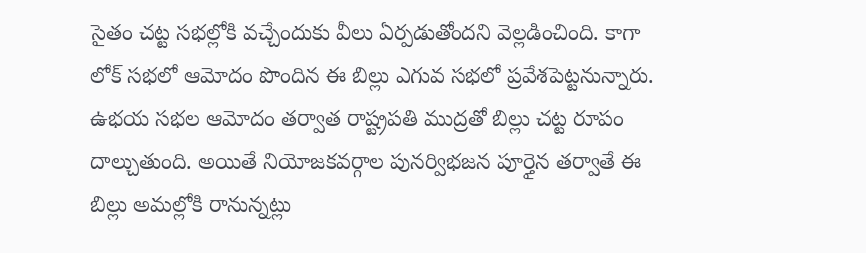సైతం చట్ట సభల్లోకి వచ్చేందుకు వీలు ఏర్పడుతోందని వెల్లడించింది. కాగా లోక్ సభలో ఆమోదం పొందిన ఈ బిల్లు ఎగువ సభలో ప్రవేశపెట్టనున్నారు. ఉభయ సభల ఆమోదం తర్వాత రాష్ట్రపతి ముద్రతో బిల్లు చట్ట రూపం దాల్చుతుంది. అయితే నియోజకవర్గాల పునర్విభజన పూర్తైన తర్వాతే ఈ బిల్లు అమల్లోకి రానున్నట్లు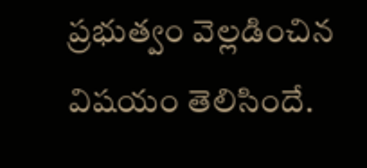ప్రభుత్వం వెల్లడించిన విషయం తెలిసిందే.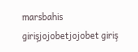marsbahis girişjojobetjojobet giriş